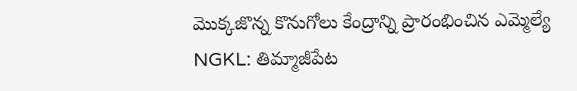మొక్కజొన్న కొనుగోలు కేంద్రాన్ని ప్రారంభించిన ఎమ్మెల్యే
NGKL: తిమ్మాజీపేట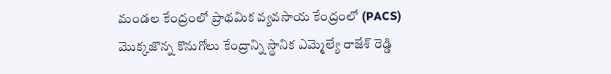మండల కేంద్రంలో ప్రాథమిక వ్యవసాయ కేంద్రంలో (PACS) మొక్కజొన్న కొనుగోలు కేంద్రాన్ని స్థానిక ఎమ్మెల్యే రాజేశ్ రెడ్డి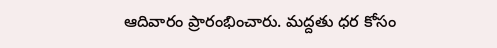ఆదివారం ప్రారంభించారు. మద్దతు ధర కోసం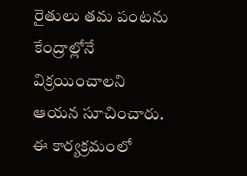రైతులు తమ పంటను కేంద్రాల్లోనే విక్రయించాలని ఆయన సూచించారు. ఈ కార్యక్రమంలో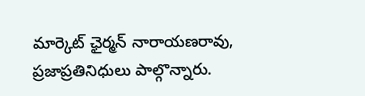మార్కెట్ ఛైర్మన్ నారాయణరావు, ప్రజాప్రతినిధులు పాల్గొన్నారు.